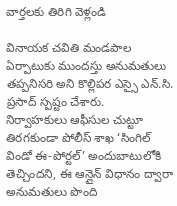వార్తలకు తిరిగి వెళ్లండి

వినాయక చవితి మండపాల ఏర్పాటుకు ముందస్తు అనుమతులు తప్పనిసరి అని కొల్లిపర ఎస్సై ఎన్.సి. ప్రసాద్ స్పష్టం చేశారు.
నిర్వాహకులు ఆఫీసుల చుట్టూ తిరగకుండా పోలీస్ శాఖ ‘సింగిల్ విండో ఈ-పోర్టల్’ అందుబాటులోకి తెచ్చిందని, ఈ ఆన్లైన్ విధానం ద్వారా అనుమతులు పొంది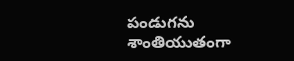పండుగను శాంతియుతంగా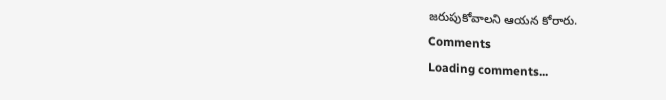జరుపుకోవాలని ఆయన కోరారు.
Comments
Loading comments...